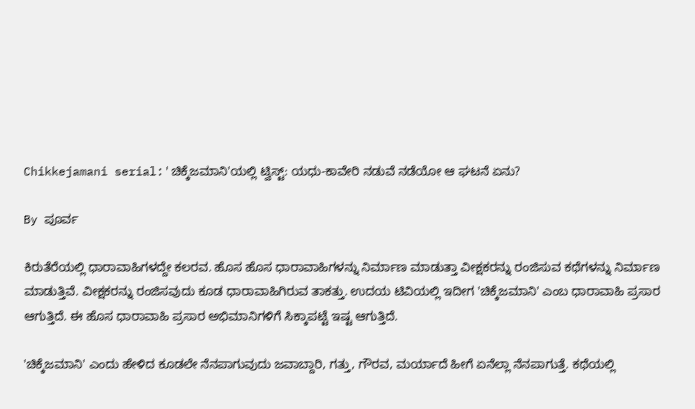Chikkejamani serial:'ಚಿಕ್ಕೆಜಮಾನಿ'ಯಲ್ಲಿ ಟ್ವಿಸ್ಟ್: ಯಧು-ಕಾವೇರಿ ನಡುವೆ ನಡೆಯೋ ಆ ಘಟನೆ ಏನು?

By ಪೂರ್ವ

ಕಿರುತೆರೆಯಲ್ಲಿ ಧಾರಾವಾಹಿಗಳದ್ದೇ ಕಲರವ. ಹೊಸ ಹೊಸ ಧಾರಾವಾಹಿಗಳನ್ನು ನಿರ್ಮಾಣ ಮಾಡುತ್ತಾ ವೀಕ್ಷಕರನ್ನು ರಂಜಿಸುವ ಕಥೆಗಳನ್ನು ನಿರ್ಮಾಣ ಮಾಡುತ್ತಿವೆ. ವೀಕ್ಷಕರನ್ನು ರಂಜಿಸವುದು ಕೂಡ ಧಾರಾವಾಹಿಗಿರುವ ತಾಕತ್ತು. ಉದಯ ಟಿವಿಯಲ್ಲಿ ಇದೀಗ 'ಚಿಕ್ಕೆಜಮಾನಿ' ಎಂಬ ಧಾರಾವಾಹಿ ಪ್ರಸಾರ ಆಗುತ್ತಿದೆ. ಈ ಹೊಸ ಧಾರಾವಾಹಿ ಪ್ರಸಾರ ಅಭಿಮಾನಿಗಳಿಗೆ ಸಿಕ್ಕಾಪಟ್ಟೆ ಇಷ್ಟ ಆಗುತ್ತಿದೆ.

'ಚಿಕ್ಕೆಜಮಾನಿ' ಎಂದು ಹೇಳಿದ ಕೂಡಲೇ ನೆನಪಾಗುವುದು ಜವಾಬ್ದಾರಿ, ಗತ್ತು, ಗೌರವ, ಮರ್ಯಾದೆ ಹೀಗೆ ಏನೆಲ್ಲಾ ನೆನಪಾಗುತ್ತೆ. ಕಥೆಯಲ್ಲಿ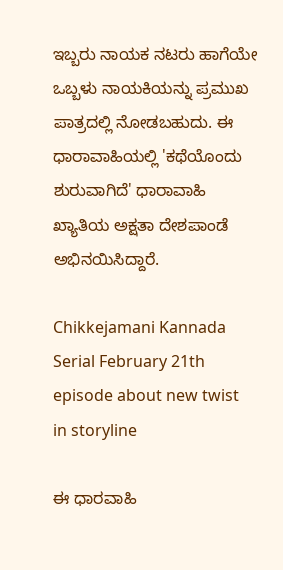ಇಬ್ಬರು ನಾಯಕ ನಟರು ಹಾಗೆಯೇ ಒಬ್ಬಳು ನಾಯಕಿಯನ್ನು ಪ್ರಮುಖ ಪಾತ್ರದಲ್ಲಿ ನೋಡಬಹುದು. ಈ ಧಾರಾವಾಹಿಯಲ್ಲಿ 'ಕಥೆಯೊಂದು ಶುರುವಾಗಿದೆ' ಧಾರಾವಾಹಿ ಖ್ಯಾತಿಯ ಅಕ್ಷತಾ ದೇಶಪಾಂಡೆ ಅಭಿನಯಿಸಿದ್ದಾರೆ.

Chikkejamani Kannada Serial February 21th episode about new twist in storyline

ಈ ಧಾರವಾಹಿ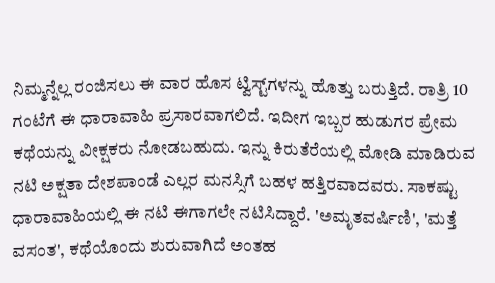ನಿಮ್ಮನ್ನೆಲ್ಲ ರಂಜಿಸಲು ಈ ವಾರ ಹೊಸ ಟ್ವಿಸ್ಟ್‌ಗಳನ್ನು ಹೊತ್ತು ಬರುತ್ತಿದೆ. ರಾತ್ರಿ 10 ಗಂಟೆಗೆ ಈ ಧಾರಾವಾಹಿ ಪ್ರಸಾರವಾಗಲಿದೆ. ಇದೀಗ ಇಬ್ಬರ ಹುಡುಗರ ಪ್ರೇಮ ಕಥೆಯನ್ನು ವೀಕ್ಷಕರು ನೋಡಬಹುದು. ಇನ್ನು ಕಿರುತೆರೆಯಲ್ಲಿ ಮೋಡಿ ಮಾಡಿರುವ ನಟಿ ಅಕ್ಷತಾ ದೇಶಪಾಂಡೆ ಎಲ್ಲರ ಮನಸ್ಸಿಗೆ ಬಹಳ ಹತ್ತಿರವಾದವರು. ಸಾಕಷ್ಟು ಧಾರಾವಾಹಿಯಲ್ಲಿ ಈ ನಟಿ ಈಗಾಗಲೇ ನಟಿಸಿದ್ದಾರೆ. 'ಅಮೃತವರ್ಷಿಣಿ', 'ಮತ್ತೆ ವಸಂತ', ಕಥೆಯೊಂದು ಶುರುವಾಗಿದೆ ಅಂತಹ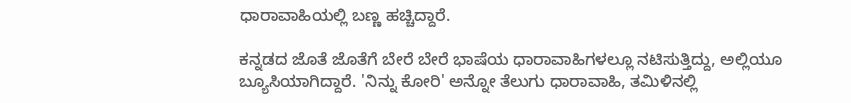ಧಾರಾವಾಹಿಯಲ್ಲಿ ಬಣ್ಣ ಹಚ್ಚಿದ್ದಾರೆ.

ಕನ್ನಡದ ಜೊತೆ ಜೊತೆಗೆ ಬೇರೆ ಬೇರೆ ಭಾಷೆಯ ಧಾರಾವಾಹಿಗಳಲ್ಲೂ ನಟಿಸುತ್ತಿದ್ದು, ಅಲ್ಲಿಯೂ ಬ್ಯೂಸಿಯಾಗಿದ್ದಾರೆ. 'ನಿನ್ನು ಕೋರಿ' ಅನ್ನೋ ತೆಲುಗು ಧಾರಾವಾಹಿ, ತಮಿಳಿನಲ್ಲಿ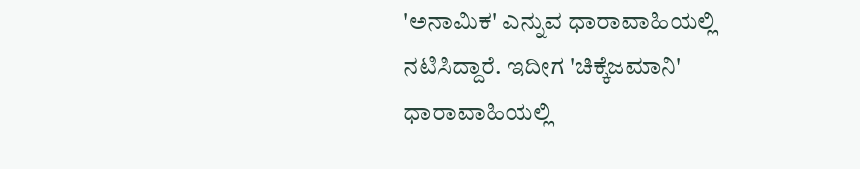'ಅನಾಮಿಕ' ಎನ್ನುವ ಧಾರಾವಾಹಿಯಲ್ಲಿ ನಟಿಸಿದ್ದಾರೆ. ಇದೀಗ 'ಚಿಕ್ಕೆಜಮಾನಿ' ಧಾರಾವಾಹಿಯಲ್ಲಿ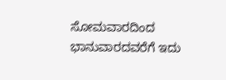ಸೋಮವಾರದಿಂದ ಭಾನುವಾರದವರೆಗೆ ಇದು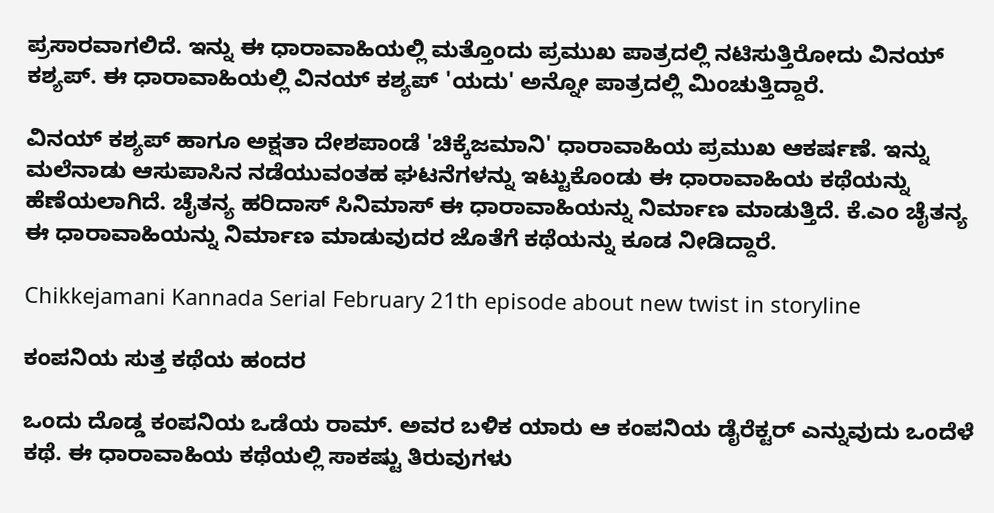ಪ್ರಸಾರವಾಗಲಿದೆ. ಇನ್ನು ಈ ಧಾರಾವಾಹಿಯಲ್ಲಿ ಮತ್ತೊಂದು ಪ್ರಮುಖ ಪಾತ್ರದಲ್ಲಿ ನಟಿಸುತ್ತಿರೋದು ವಿನಯ್ ಕಶ್ಯಪ್. ಈ ಧಾರಾವಾಹಿಯಲ್ಲಿ ವಿನಯ್ ಕಶ್ಯಪ್ 'ಯದು' ಅನ್ನೋ ಪಾತ್ರದಲ್ಲಿ ಮಿಂಚುತ್ತಿದ್ದಾರೆ.

ವಿನಯ್ ಕಶ್ಯಪ್ ಹಾಗೂ ಅಕ್ಷತಾ ದೇಶಪಾಂಡೆ 'ಚಿಕ್ಕೆಜಮಾನಿ' ಧಾರಾವಾಹಿಯ ಪ್ರಮುಖ ಆಕರ್ಷಣೆ. ಇನ್ನು ಮಲೆನಾಡು ಆಸುಪಾಸಿನ ನಡೆಯುವಂತಹ ಘಟನೆಗಳನ್ನು ಇಟ್ಟುಕೊಂಡು ಈ ಧಾರಾವಾಹಿಯ ಕಥೆಯನ್ನು ಹೆಣೆಯಲಾಗಿದೆ. ಚೈತನ್ಯ ಹರಿದಾಸ್ ಸಿನಿಮಾಸ್ ಈ ಧಾರಾವಾಹಿಯನ್ನು ನಿರ್ಮಾಣ ಮಾಡುತ್ತಿದೆ. ಕೆ.ಎಂ ಚೈತನ್ಯ ಈ ಧಾರಾವಾಹಿಯನ್ನು ನಿರ್ಮಾಣ ಮಾಡುವುದರ ಜೊತೆಗೆ ಕಥೆಯನ್ನು ಕೂಡ ನೀಡಿದ್ದಾರೆ.

Chikkejamani Kannada Serial February 21th episode about new twist in storyline

ಕಂಪನಿಯ ಸುತ್ತ ಕಥೆಯ ಹಂದರ

ಒಂದು ದೊಡ್ಡ ಕಂಪನಿಯ ಒಡೆಯ ರಾಮ್. ಅವರ ಬಳಿಕ ಯಾರು ಆ ಕಂಪನಿಯ ಡೈರೆಕ್ಟರ್ ಎನ್ನುವುದು ಒಂದೆಳೆ ಕಥೆ. ಈ ಧಾರಾವಾಹಿಯ ಕಥೆಯಲ್ಲಿ ಸಾಕಷ್ಟು ತಿರುವುಗಳು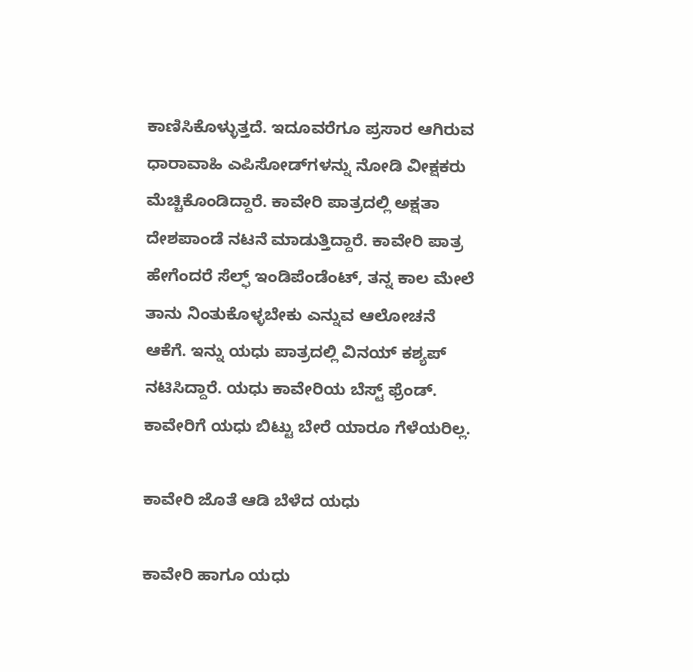ಕಾಣಿಸಿಕೊಳ್ಳುತ್ತದೆ. ಇದೂವರೆಗೂ ಪ್ರಸಾರ ಆಗಿರುವ ಧಾರಾವಾಹಿ ಎಪಿಸೋಡ್‌ಗಳನ್ನು ನೋಡಿ ವೀಕ್ಷಕರು ಮೆಚ್ಚಿಕೊಂಡಿದ್ದಾರೆ. ಕಾವೇರಿ ಪಾತ್ರದಲ್ಲಿ ಅಕ್ಷತಾ ದೇಶಪಾಂಡೆ ನಟನೆ ಮಾಡುತ್ತಿದ್ದಾರೆ. ಕಾವೇರಿ ಪಾತ್ರ ಹೇಗೆಂದರೆ ಸೆಲ್ಫ್ ಇಂಡಿಪೆಂಡೆಂಟ್, ತನ್ನ ಕಾಲ ಮೇಲೆ ತಾನು ನಿಂತುಕೊಳ್ಳಬೇಕು ಎನ್ನುವ ಆಲೋಚನೆ ಆಕೆಗೆ. ಇನ್ನು ಯಧು ಪಾತ್ರದಲ್ಲಿ ವಿನಯ್ ಕಶ್ಯಪ್ ನಟಿಸಿದ್ದಾರೆ. ಯಧು ಕಾವೇರಿಯ ಬೆಸ್ಟ್ ಫ್ರೆಂಡ್. ಕಾವೇರಿಗೆ ಯಧು ಬಿಟ್ಟು ಬೇರೆ ಯಾರೂ ಗೆಳೆಯರಿಲ್ಲ.

ಕಾವೇರಿ ಜೊತೆ ಆಡಿ ಬೆಳೆದ ಯಧು

ಕಾವೇರಿ ಹಾಗೂ ಯಧು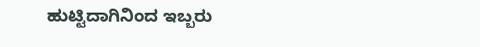ಹುಟ್ಟಿದಾಗಿನಿಂದ ಇಬ್ಬರು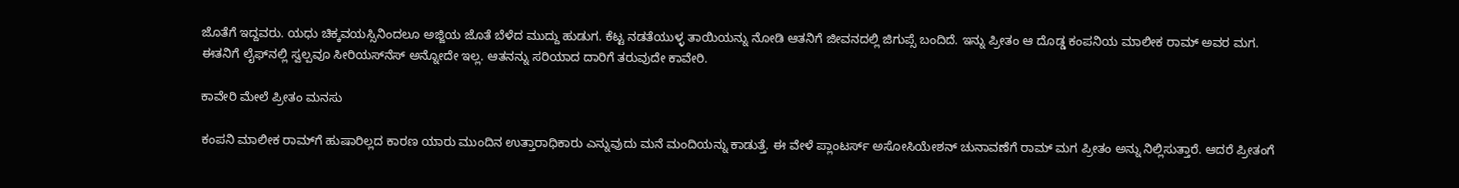ಜೊತೆಗೆ ಇದ್ದವರು. ಯಧು ಚಿಕ್ಕವಯಸ್ಸಿನಿಂದಲೂ ಅಜ್ಜಿಯ ಜೊತೆ ಬೆಳೆದ ಮುದ್ದು ಹುಡುಗ. ಕೆಟ್ಟ ನಡತೆಯುಳ್ಳ ತಾಯಿಯನ್ನು ನೋಡಿ ಆತನಿಗೆ ಜೀವನದಲ್ಲಿ ಜಿಗುಪ್ಸೆ ಬಂದಿದೆ. ಇನ್ನು ಪ್ರೀತಂ ಆ ದೊಡ್ಡ ಕಂಪನಿಯ ಮಾಲೀಕ ರಾಮ್ ಅವರ ಮಗ. ಈತನಿಗೆ ಲೈಫ್‌ನಲ್ಲಿ ಸ್ವಲ್ಪವೂ ಸೀರಿಯಸ್‌ನೆಸ್ ಅನ್ನೋದೇ ಇಲ್ಲ. ಆತನನ್ನು ಸರಿಯಾದ ದಾರಿಗೆ ತರುವುದೇ ಕಾವೇರಿ.

ಕಾವೇರಿ ಮೇಲೆ ಪ್ರೀತಂ ಮನಸು

ಕಂಪನಿ ಮಾಲೀಕ ರಾಮ್‌ಗೆ ಹುಷಾರಿಲ್ಲದ ಕಾರಣ ಯಾರು ಮುಂದಿನ ಉತ್ತಾರಾಧಿಕಾರು ಎನ್ನುವುದು ಮನೆ ಮಂದಿಯನ್ನು ಕಾಡುತ್ತೆ. ಈ ವೇಳೆ ಪ್ಲಾಂಟರ್ಸ್ ಅಸೋಸಿಯೇಶನ್ ಚುನಾವಣೆಗೆ ರಾಮ್ ಮಗ ಪ್ರೀತಂ ಅನ್ನು ನಿಲ್ಲಿಸುತ್ತಾರೆ. ಆದರೆ ಪ್ರೀತಂಗೆ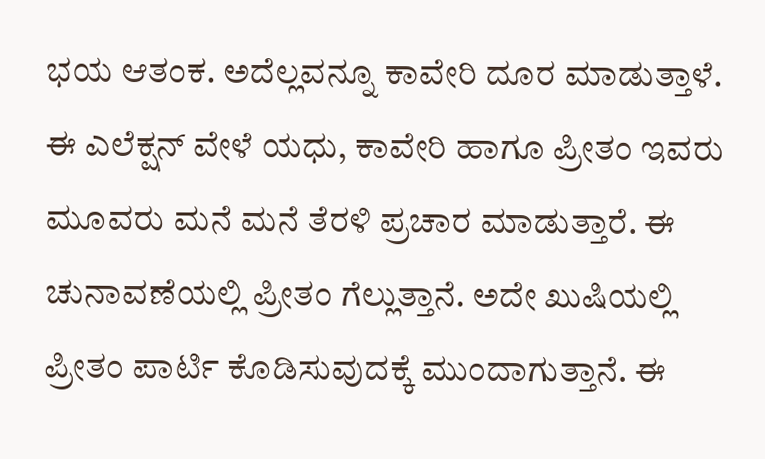ಭಯ ಆತಂಕ. ಅದೆಲ್ಲವನ್ನೂ ಕಾವೇರಿ ದೂರ ಮಾಡುತ್ತಾಳೆ. ಈ ಎಲೆಕ್ಷನ್‌ ವೇಳೆ ಯಧು, ಕಾವೇರಿ ಹಾಗೂ ಪ್ರೀತಂ ಇವರು ಮೂವರು ಮನೆ ಮನೆ ತೆರಳಿ ಪ್ರಚಾರ ಮಾಡುತ್ತಾರೆ. ಈ ಚುನಾವಣೆಯಲ್ಲಿ ಪ್ರೀತಂ ಗೆಲ್ಲುತ್ತಾನೆ. ಅದೇ ಖುಷಿಯಲ್ಲಿ ಪ್ರೀತಂ ಪಾರ್ಟಿ ಕೊಡಿಸುವುದಕ್ಕೆ ಮುಂದಾಗುತ್ತಾನೆ. ಈ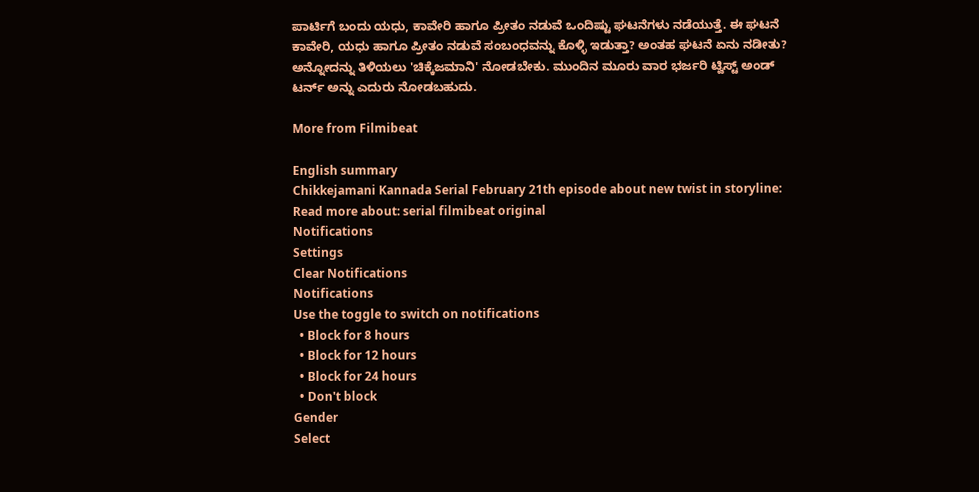ಪಾರ್ಟಿಗೆ ಬಂದು ಯಧು, ಕಾವೇರಿ ಹಾಗೂ ಪ್ರೀತಂ ನಡುವೆ ಒಂದಿಷ್ಟು ಘಟನೆಗಳು ನಡೆಯುತ್ತೆ. ಈ ಘಟನೆ ಕಾವೇರಿ, ಯಧು ಹಾಗೂ ಪ್ರೀತಂ ನಡುವೆ ಸಂಬಂಧವನ್ನು ಕೊಳ್ಳಿ ಇಡುತ್ತಾ? ಅಂತಹ ಘಟನೆ ಏನು ನಡೀತು? ಅನ್ನೋದನ್ನು ತಿಳಿಯಲು 'ಚಿಕ್ಕೆಜಮಾನಿ' ನೋಡಬೇಕು. ಮುಂದಿನ ಮೂರು ವಾರ ಭರ್ಜರಿ ಟ್ವಿಸ್ಟ್ ಅಂಡ್ ಟರ್ನ್ ಅನ್ನು ಎದುರು ನೋಡಬಹುದು.

More from Filmibeat

English summary
Chikkejamani Kannada Serial February 21th episode about new twist in storyline:
Read more about: serial filmibeat original
Notifications
Settings
Clear Notifications
Notifications
Use the toggle to switch on notifications
  • Block for 8 hours
  • Block for 12 hours
  • Block for 24 hours
  • Don't block
Gender
Select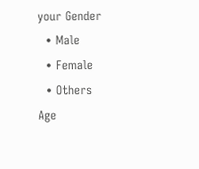your Gender
  • Male
  • Female
  • Others
Age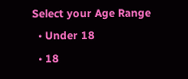Select your Age Range
  • Under 18
  • 18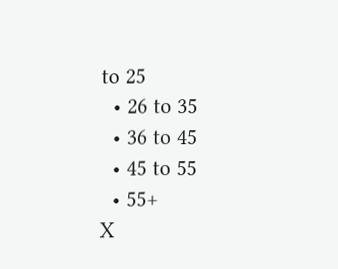to 25
  • 26 to 35
  • 36 to 45
  • 45 to 55
  • 55+
X